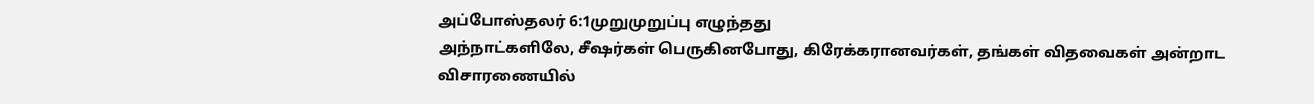அப்போஸ்தலர் 6:1முறுமுறுப்பு எழுந்தது
அந்நாட்களிலே, சீஷர்கள் பெருகினபோது, கிரேக்கரானவர்கள், தங்கள் விதவைகள் அன்றாட விசாரணையில்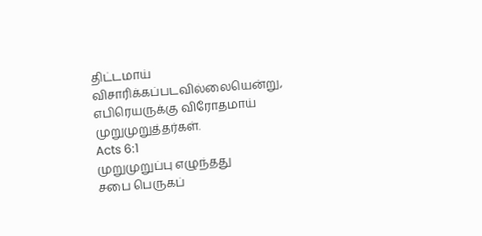திட்டமாய் விசாரிக்கப்படவில்லையென்று, எபிரெயருக்கு விரோதமாய் முறுமுறுத்தர்கள்.
Acts 6:1
முறுமுறுப்பு எழுந்தது
சபை பெருகப்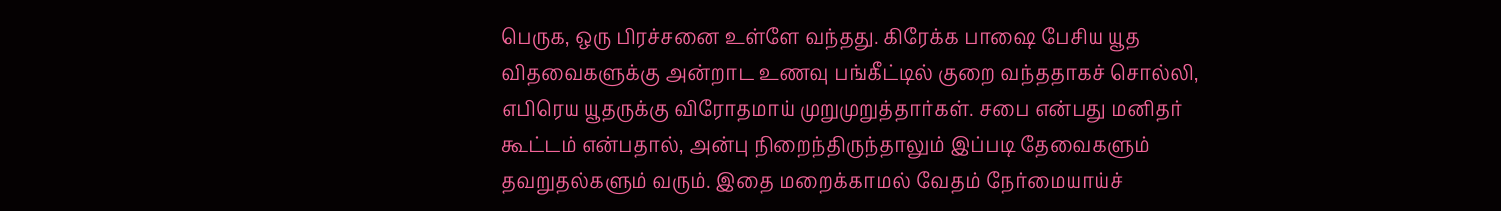பெருக, ஒரு பிரச்சனை உள்ளே வந்தது. கிரேக்க பாஷை பேசிய யூத விதவைகளுக்கு அன்றாட உணவு பங்கீட்டில் குறை வந்ததாகச் சொல்லி, எபிரெய யூதருக்கு விரோதமாய் முறுமுறுத்தார்கள். சபை என்பது மனிதர் கூட்டம் என்பதால், அன்பு நிறைந்திருந்தாலும் இப்படி தேவைகளும் தவறுதல்களும் வரும். இதை மறைக்காமல் வேதம் நேர்மையாய்ச்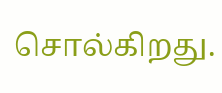சொல்கிறது.